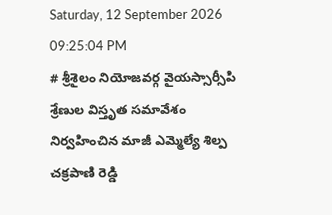Saturday, 12 September 2026 09:25:04 PM
# శ్రీశైలం నియోజవర్గ వైయస్సార్సీపి శ్రేణుల విస్తృత సమావేశం నిర్వహించిన మాజీ ఎమ్మెల్యే శిల్ప చక్రపాణి రెడ్డి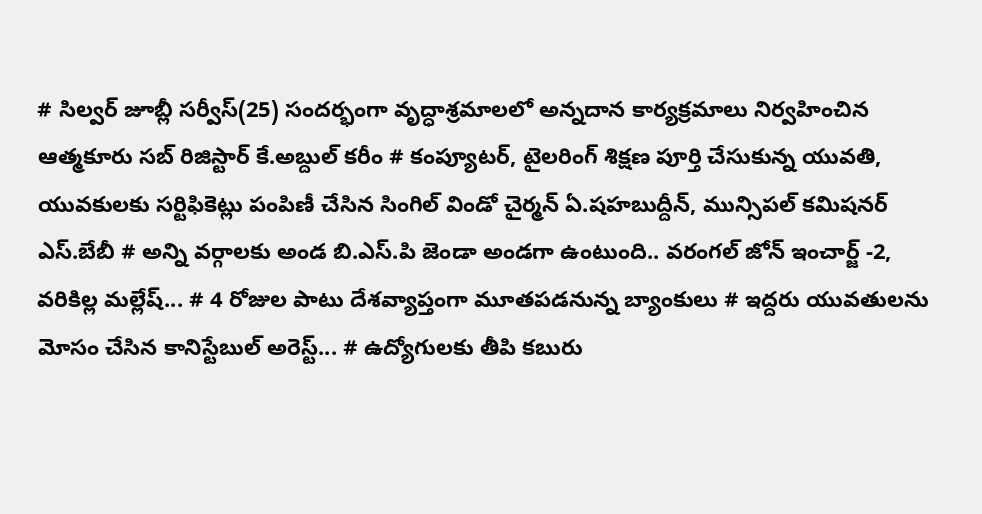# సిల్వర్ జూబ్లీ సర్వీస్(25) సందర్భంగా వృద్ధాశ్రమాలలో అన్నదాన కార్యక్రమాలు నిర్వహించిన ఆత్మకూరు సబ్ రిజిస్టార్ కే.అబ్దుల్ కరీం # కంప్యూటర్, టైలరింగ్ శిక్షణ పూర్తి చేసుకున్న యువతి, యువకులకు సర్టిఫికెట్లు పంపిణీ చేసిన సింగిల్ విండో చైర్మన్ ఏ.షహబుద్దీన్, మున్సిపల్ కమిషనర్ ఎస్.బేబీ # అన్ని వర్గాలకు అండ బి.ఎస్.పి జెండా అండగా ఉంటుంది.. వరంగల్ జోన్ ఇంచార్జ్ -2, వరికిల్ల మల్లేష్... # 4 రోజుల పాటు దేశవ్యాప్తంగా మూతపడనున్న బ్యాంకులు # ఇద్దరు యువతులను మోసం చేసిన కానిస్టేబుల్ అరెస్ట్... # ఉద్యోగులకు తీపి కబురు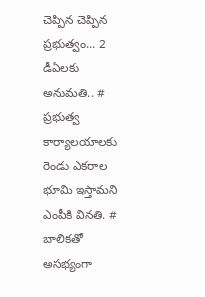చెప్పిన చెప్పిన ప్రభుత్వం... 2 డీఏలకు అనుమతి.. # ప్రభుత్వ కార్యాలయాలకు రెండు ఎకరాల భూమి ఇస్తామని ఎంపీకి వినతి. # బాలికతో అసభ్యంగా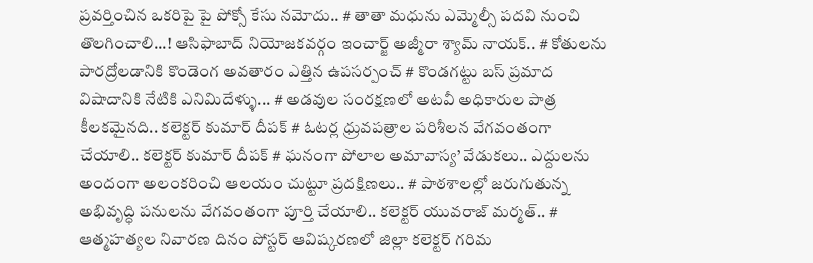ప్రవర్తించిన ఒకరిపై పై పోక్సో కేసు నమోదు.. # తాతా మధును ఎమ్మెల్సీ పదవి నుంచి తొలగించాలి...! ఆసిఫాబాద్ నియోజకవర్గం ఇంచార్జ్ అజ్మీరా శ్యామ్ నాయక్.. # కోతులను పారద్రోలడానికి కొండెంగ అవతారం ఎత్తిన ఉపసర్పంచ్ # కొండగట్టు బస్ ప్రమాద విషాదానికి నేటికి ఎనిమిదేళ్ళు... # అడవుల సంరక్షణలో అటవీ అధికారుల పాత్ర కీలకమైనది.. కలెక్టర్ కుమార్ దీపక్ # ఓటర్ల ధ్రువపత్రాల పరిశీలన వేగవంతంగా చేయాలి.. కలెక్టర్ కుమార్ దీపక్ # ఘనంగా పోలాల అమావాస్య’ వేడుకలు.. ఎద్దులను అందంగా అలంకరించి ఆలయం చుట్టూ ప్రదక్షిణలు.. # పాఠశాలల్లో జరుగుతున్న అభివృద్ధి పనులను వేగవంతంగా పూర్తి చేయాలి.. కలెక్టర్ యువరాజ్ మర్మత్.. # ఆత్మహత్యల నివారణ దినం పోస్టర్ ఆవిష్కరణలో జిల్లా కలెక్టర్ గరిమ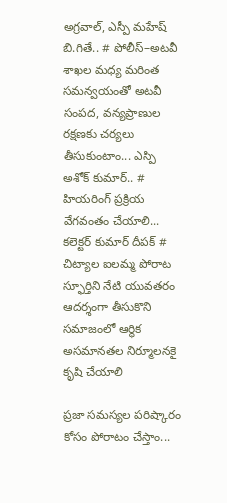అగ్రవాల్, ఎస్పీ మహేష్ బి.గితే.. # పోలీస్–అటవీ శాఖల మధ్య మరింత సమన్వయంతో అటవీ సంపద, వన్యప్రాణుల రక్షణకు చర్యలు తీసుకుంటాం... ఎస్పి అశోక్ కుమార్.. # హియరింగ్ ప్రక్రియ వేగవంతం చేయాలి... కలెక్టర్ కుమార్ దీపక్ # చిట్యాల ఐలమ్మ పోరాట స్ఫూర్తిని నేటి యువతరం ఆదర్శంగా తీసుకొని సమాజంలో ఆర్థిక అసమానతల నిర్మూలనకై కృషి చేయాలి

ప్రజా సమస్యల పరిష్కారం కోసం పోరాటం చేస్తాం...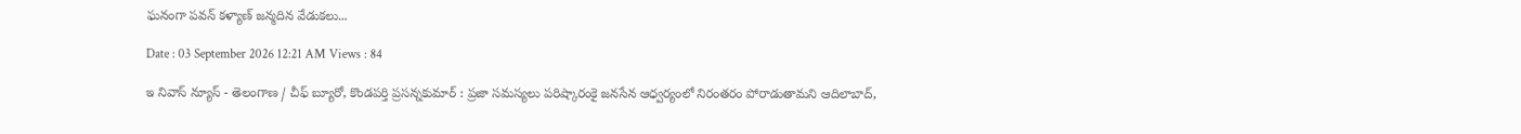ఘనంగా పవన్ కళ్యాణ్ జన్మదిన వేడుకలు...

Date : 03 September 2026 12:21 AM Views : 84

ఇ నివాస్ న్యూస్ - తెలంగాణ / చీఫ్ బ్యూరో, కొండపర్తి ప్రసన్నకుమార్ : ప్రజా సమస్యలు పరిష్కారంకై జనసేన ఆధ్వర్యంలో నిరంతరం పోరాడుతామని ఆదిలాబాద్,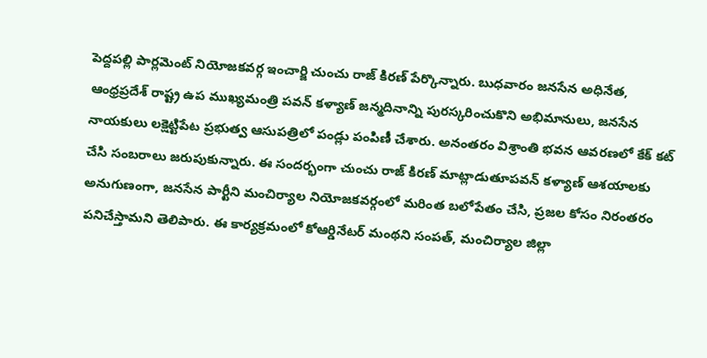పెద్దపల్లి పార్లమెంట్ నియోజకవర్గ ఇంచార్జి చుంచు రాజ్ కిరణ్ పేర్కొన్నారు. బుధవారం జనసేన అధినేత, ఆంధ్రప్రదేశ్ రాష్ట్ర ఉప ముఖ్యమంత్రి పవన్ కళ్యాణ్ జన్మదినాన్ని పురస్కరించుకొని అభిమానులు, జనసేన నాయకులు లక్షెట్టిపేట ప్రభుత్వ ఆసుపత్రిలో పండ్లు పంపిణీ చేశారు. అనంతరం విశ్రాంతి భవన ఆవరణలో కేక్ కట్ చేసి సంబరాలు జరుపుకున్నారు. ఈ సందర్భంగా చుంచు రాజ్ కిరణ్ మాట్లాడుతూపవన్ కళ్యాణ్ ఆశయాలకు అనుగుణంగా, జనసేన పార్టీని మంచిర్యాల నియోజకవర్గంలో మరింత బలోపేతం చేసి, ప్రజల కోసం నిరంతరం పనిచేస్తామని తెలిపారు. ఈ కార్యక్రమంలో కోఆర్డినేటర్ మంథని సంపత్, మంచిర్యాల జిల్లా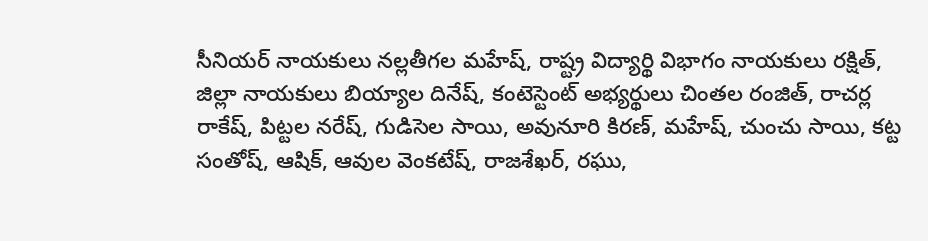సీనియర్ నాయకులు నల్లతీగల మహేష్, రాష్ట్ర విద్యార్థి విభాగం నాయకులు రక్షిత్, జిల్లా నాయకులు బియ్యాల దినేష్, కంటెస్టెంట్ అభ్యర్థులు చింతల రంజిత్, రాచర్ల రాకేష్, పిట్టల నరేష్, గుడిసెల సాయి, అవునూరి కిరణ్, మహేష్, చుంచు సాయి, కట్ట సంతోష్, ఆషిక్, ఆవుల వెంకటేష్, రాజశేఖర్, రఘు,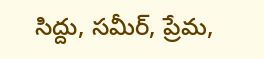సిద్దు, సమీర్, ప్రేమ,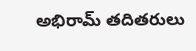అభిరామ్ తదితరులు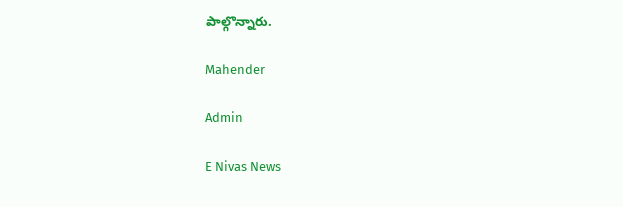పాల్గొన్నారు.

Mahender

Admin

E Nivas News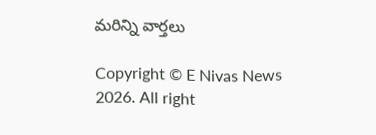మరిన్ని వార్తలు

Copyright © E Nivas News 2026. All right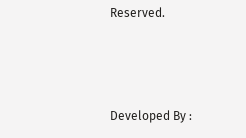Reserved.



Developed By :